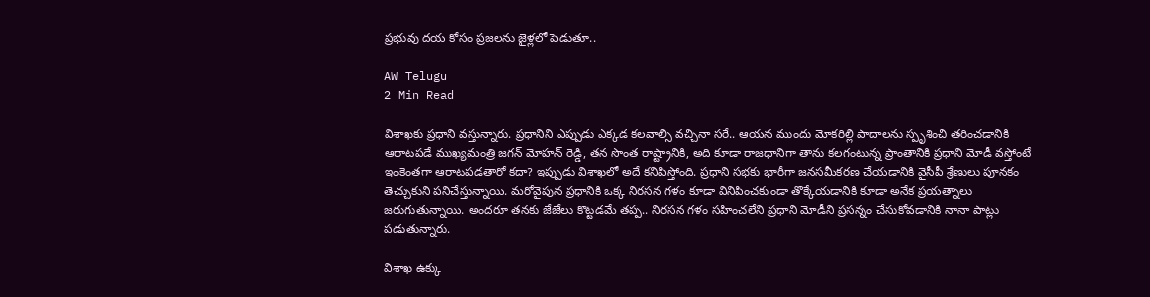ప్రభువు దయ కోసం ప్రజలను జైళ్లలో పెడుతూ..

AW Telugu
2 Min Read

విశాఖకు ప్రధాని వస్తున్నారు. ప్రధానిని ఎప్పుడు ఎక్కడ కలవాల్సి వచ్చినా సరే.. ఆయన ముందు మోకరిల్లి పాదాలను స్పృశించి తరించడానికి ఆరాటపడే ముఖ్యమంత్రి జగన్ మోహన్ రెడ్డి, తన సొంత రాష్ట్రానికి, అది కూడా రాజధానిగా తాను కలగంటున్న ప్రాంతానికి ప్రధాని మోడీ వస్తోంటే ఇంకెంతగా ఆరాటపడతారో కదా? ఇప్పుడు విశాఖలో అదే కనిపిస్తోంది. ప్రధాని సభకు భారీగా జనసమీకరణ చేయడానికి వైసీపీ శ్రేణులు పూనకం తెచ్చుకుని పనిచేస్తున్నాయి. మరోవైపున ప్రధానికి ఒక్క నిరసన గళం కూడా వినిపించకుండా తొక్కేయడానికి కూడా అనేక ప్రయత్నాలు జరుగుతున్నాయి. అందరూ తనకు జేజేలు కొట్టడమే తప్ప.. నిరసన గళం సహించలేని ప్రధాని మోడీని ప్రసన్నం చేసుకోవడానికి నానా పాట్లు పడుతున్నారు.

విశాఖ ఉక్కు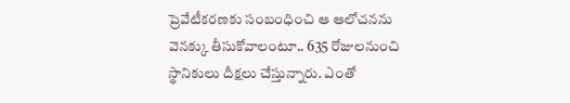ప్రెవేటీకరణకు సంబంధించి ఆ ఆలోచనను వెనక్కు తీసుకోవాలంటూ.. 635 రోజులనుంచి స్థానికులు దీక్షలు చేస్తున్నారు. ఎంతో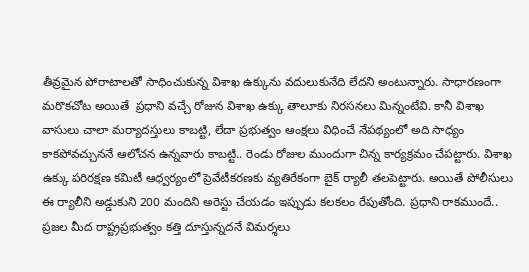తీవ్రమైన పోరాటాలతో సాధించుకున్న విశాఖ ఉక్కును వదులుకునేది లేదని అంటున్నారు. సాధారణంగా మరొకచోట అయితే  ప్రధాని వచ్చే రోజున విశాఖ ఉక్కు తాలూకు నిరసనలు మిన్నంటేవి. కానీ విశాఖ వాసులు చాలా మర్యాదస్తులు కాబట్టి, లేదా ప్రభుత్వం ఆంక్షలు విధించే నేపథ్యంలో అది సాధ్యం కాకపోవచ్చుననే ఆలోచన ఉన్నవారు కాబట్టి.. రెండు రోజుల ముందుగా చిన్న కార్యక్రమం చేపట్టారు. విశాఖ ఉక్కు పరిరక్షణ కమిటీ ఆధ్వర్యంలో ప్రెవేటీకరణకు వ్యతిరేకంగా బైక్ ర్యాలీ తలపెట్టారు. అయితే పోలీసులు ఈ ర్యాలీని అడ్డుకుని 200 మందిని అరెస్టు చేయడం ఇప్పుడు కలకలం రేపుతోంది. ప్రధాని రాకముందే.. ప్రజల మీద రాష్ట్రప్రభుత్వం కత్తి దూస్తున్నదనే విమర్శలు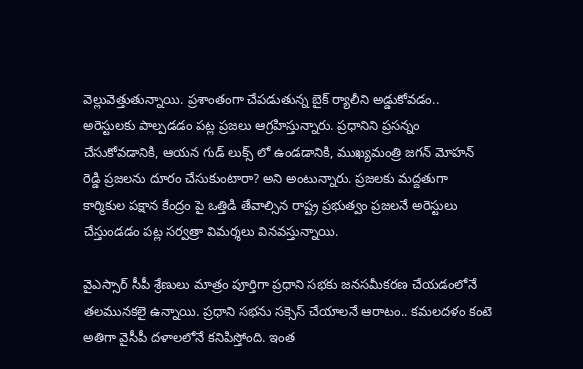వెల్లువెత్తుతున్నాయి. ప్రశాంతంగా చేపడుతున్న బైక్ ర్యాలీని అడ్డుకోవడం.. అరెస్టులకు పాల్పడడం పట్ల ప్రజలు ఆగ్రహిస్తున్నారు. ప్రధానిని ప్రసన్నం చేసుకోవడానికి, ఆయన గుడ్ లుక్స్ లో ఉండడానికి, ముఖ్యమంత్రి జగన్ మోహన్ రెడ్డి ప్రజలను దూరం చేసుకుంటారా? అని అంటున్నారు. ప్రజలకు మద్దతుగా కార్మికుల పక్షాన కేంద్రం పై ఒత్తిడి తేవాల్సిన రాష్ట్ర ప్రభుత్వం ప్రజలనే అరెస్టులు చేస్తుండడం పట్ల సర్వత్రా విమర్శలు వినవస్తున్నాయి.

వైఎస్సార్ సీపీ శ్రేణులు మాత్రం పూర్తిగా ప్రధాని సభకు జనసమీకరణ చేయడంలోనే తలమునకలై ఉన్నాయి. ప్రధాని సభను సక్సెస్ చేయాలనే ఆరాటం.. కమలదళం కంటె అతిగా వైసీపీ దళాలలోనే కనిపిస్తోంది. ఇంత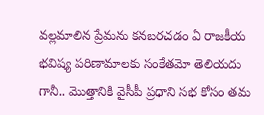వల్లమాలిన ప్రేమను కనబరచడం ఏ రాజకీయ భవిష్య పరిణామాలకు సంకేతమో తెలియదు గానీ.. మొత్తానికి వైసీపీ ప్రధాని సభ కోసం తమ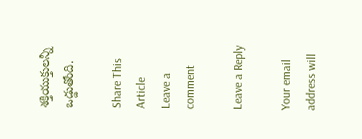శక్తియుక్తులన్నీ ఒడ్డుతోంది.

Share This Article
Leave a comment

Leave a Reply

Your email address will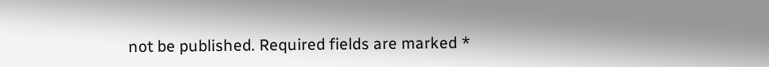not be published. Required fields are marked *